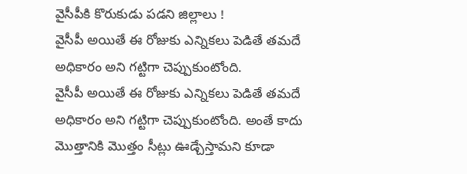వైసీపీకి కొరుకుడు పడని జిల్లాలు !
వైసీపీ అయితే ఈ రోజుకు ఎన్నికలు పెడితే తమదే అధికారం అని గట్టిగా చెప్పుకుంటోంది.
వైసీపీ అయితే ఈ రోజుకు ఎన్నికలు పెడితే తమదే అధికారం అని గట్టిగా చెప్పుకుంటోంది. అంతే కాదు మొత్తానికి మొత్తం సీట్లు ఊడ్చేస్తామని కూడా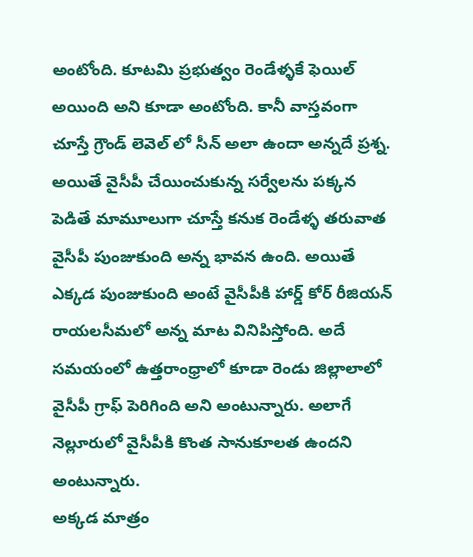అంటోంది. కూటమి ప్రభుత్వం రెండేళ్ళకే ఫెయిల్ అయింది అని కూడా అంటోంది. కానీ వాస్తవంగా చూస్తే గ్రౌండ్ లెవెల్ లో సీన్ అలా ఉందా అన్నదే ప్రశ్న. అయితే వైసీపీ చేయించుకున్న సర్వేలను పక్కన పెడితే మామూలుగా చూస్తే కనుక రెండేళ్ళ తరువాత వైసీపీ పుంజుకుంది అన్న భావన ఉంది. అయితే ఎక్కడ పుంజుకుంది అంటే వైసీపీకి హార్డ్ కోర్ రీజియన్ రాయలసీమలో అన్న మాట వినిపిస్తోంది. అదే సమయంలో ఉత్తరాంధ్రాలో కూడా రెండు జిల్లాలాలో వైసీపీ గ్రాఫ్ పెరిగింది అని అంటున్నారు. అలాగే నెల్లూరులో వైసీపీకి కొంత సానుకూలత ఉందని అంటున్నారు.
అక్కడ మాత్రం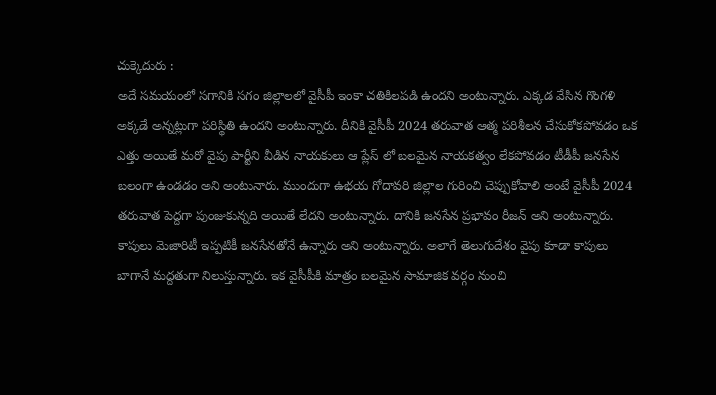చుక్కెదురు :
అదే సమయంలో సగానికి సగం జిల్లాలలో వైసీపీ ఇంకా చతికిలపడి ఉందని అంటున్నారు. ఎక్కడ వేసిన గొంగళి అక్కడే అన్నట్లుగా పరిస్థితి ఉందని అంటున్నారు. దీనికి వైసీపీ 2024 తరువాత ఆత్మ పరిశీలన చేసుకోకపోవడం ఒక ఎత్తు అయితే మరో వైపు పార్టీని వీడిన నాయకులు ఆ ప్లేస్ లో బలమైన నాయకత్వం లేకపోవడం టీడీపీ జనసేన బలంగా ఉండడం అని అంటునారు. ముందుగా ఉభయ గోదావరి జిల్లాల గురించి చెప్పుకోవాలి అంటే వైసీపీ 2024 తరువాత పెద్దగా పుంజుకున్నది అయితే లేదని అంటున్నారు. దానికి జనసేన ప్రభావం రీజన్ అని అంటున్నారు. కాపులు మెజారిటీ ఇప్పటికీ జనసేనతోనే ఉన్నారు అని అంటున్నారు. అలాగే తెలుగుదేశం వైపు కూడా కాపులు బాగానే మద్దతుగా నిలుస్తున్నారు. ఇక వైసీపీకి మాత్రం బలమైన సామాజిక వర్గం నుంచి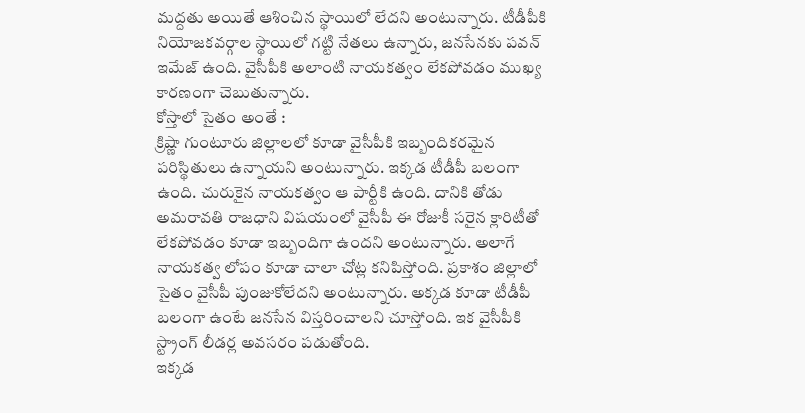మద్దతు అయితే ఆశించిన స్థాయిలో లేదని అంటున్నారు. టీడీపీకి నియోజకవర్గాల స్థాయిలో గట్టి నేతలు ఉన్నారు, జనసేనకు పవన్ ఇమేజ్ ఉంది. వైసీపీకి అలాంటి నాయకత్వం లేకపోవడం ముఖ్య కారణంగా చెబుతున్నారు.
కోస్తాలో సైతం అంతే :
క్రిష్ణా గుంటూరు జిల్లాలలో కూడా వైసీపీకి ఇబ్బందికరమైన పరిస్థితులు ఉన్నాయని అంటున్నారు. ఇక్కడ టీడీపీ బలంగా ఉంది. చురుకైన నాయకత్వం ఆ పార్టీకి ఉంది. దానికి తోడు అమరావతి రాజధాని విషయంలో వైసీపీ ఈ రోజుకీ సరైన క్లారిటీతో లేకపోవడం కూడా ఇబ్బందిగా ఉందని అంటున్నారు. అలాగే నాయకత్వ లోపం కూడా చాలా చోట్ల కనిపిస్తోంది. ప్రకాశం జిల్లాలో సైతం వైసీపీ పుంజుకోలేదని అంటున్నారు. అక్కడ కూడా టీడీపీ బలంగా ఉంటే జనసేన విస్తరించాలని చూస్తోంది. ఇక వైసీపీకి స్ట్రాంగ్ లీడర్ల అవసరం పడుతోంది.
ఇక్కడ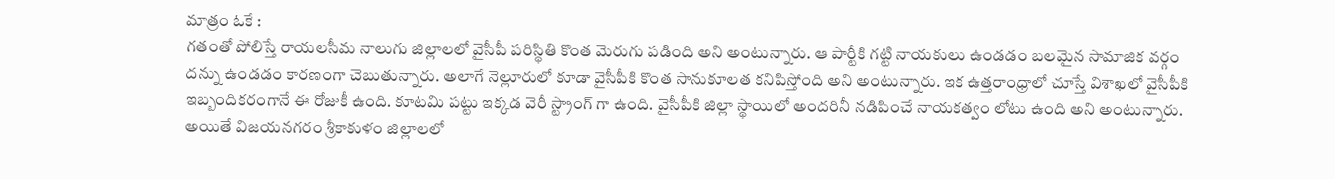మాత్రం ఓకే :
గతంతో పోలిస్తే రాయలసీమ నాలుగు జిల్లాలలో వైసీపీ పరిస్థితి కొంత మెరుగు పడింది అని అంటున్నారు. ఆ పార్టీకి గట్టి నాయకులు ఉండడం బలమైన సామాజిక వర్గం దన్ను ఉండడం కారణంగా చెబుతున్నారు. అలాగే నెల్లూరులో కూడా వైసీపీకి కొంత సానుకూలత కనిపిస్తోంది అని అంటున్నారు. ఇక ఉత్తరాంధ్రాలో చూస్తే విశాఖలో వైసీపీకి ఇబ్బందికరంగానే ఈ రోజుకీ ఉంది. కూటమి పట్టు ఇక్కడ వెరీ స్ట్రాంగ్ గా ఉంది. వైసీపీకి జిల్లా స్థాయిలో అందరినీ నడిపించే నాయకత్వం లోటు ఉంది అని అంటున్నారు. అయితే విజయనగరం శ్రీకాకుళం జిల్లాలలో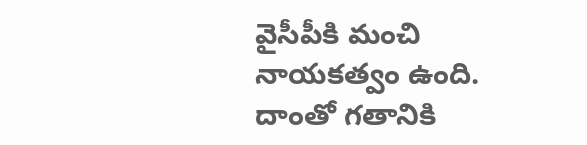వైసీపీకి మంచి నాయకత్వం ఉంది. దాంతో గతానికి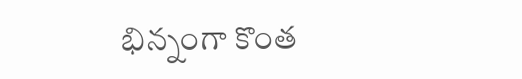భిన్నంగా కొంత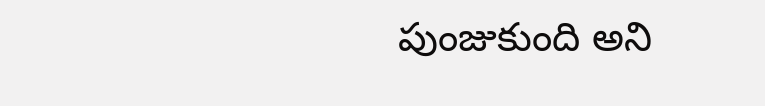పుంజుకుంది అని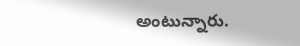అంటున్నారు.